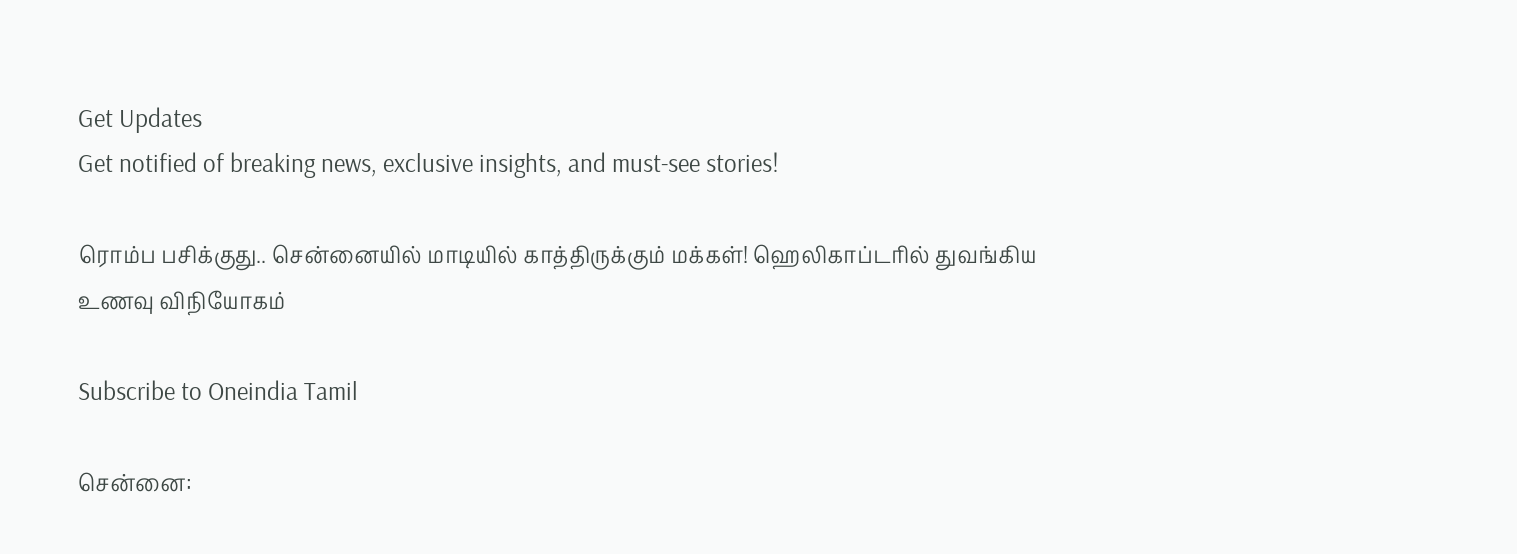Get Updates
Get notified of breaking news, exclusive insights, and must-see stories!

ரொம்ப பசிக்குது.. சென்னையில் மாடியில் காத்திருக்கும் மக்கள்! ஹெலிகாப்டரில் துவங்கிய உணவு விநியோகம்

Subscribe to Oneindia Tamil

சென்னை: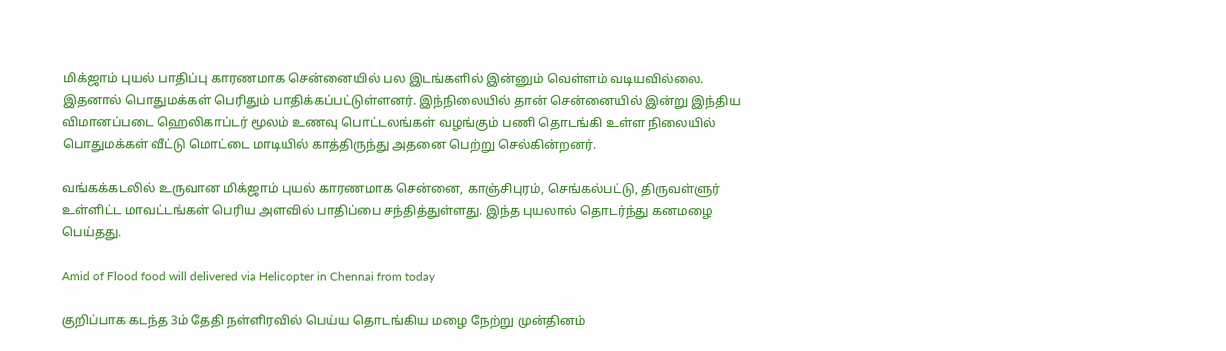மிக்ஜாம் புயல் பாதிப்பு காரணமாக சென்னையில் பல இடங்களில் இன்னும் வெள்ளம் வடியவில்லை. இதனால் பொதுமக்கள் பெரிதும் பாதிக்கப்பட்டுள்ளனர். இந்நிலையில் தான் சென்னையில் இன்று இந்திய விமானப்படை ஹெலிகாப்டர் மூலம் உணவு பொட்டலங்கள் வழங்கும் பணி தொடங்கி உள்ள நிலையில் பொதுமக்கள் வீட்டு மொட்டை மாடியில் காத்திருந்து அதனை பெற்று செல்கின்றனர்.

வங்கக்கடலில் உருவான மிக்ஜாம் புயல் காரணமாக சென்னை, காஞ்சிபுரம், செங்கல்பட்டு, திருவள்ளுர் உள்ளிட்ட மாவட்டங்கள் பெரிய அளவில் பாதிப்பை சந்தித்துள்ளது. இந்த புயலால் தொடர்ந்து கனமழை பெய்தது.

Amid of Flood food will delivered via Helicopter in Chennai from today

குறிப்பாக கடந்த 3ம் தேதி நள்ளிரவில் பெய்ய தொடங்கிய மழை நேற்று முன்தினம்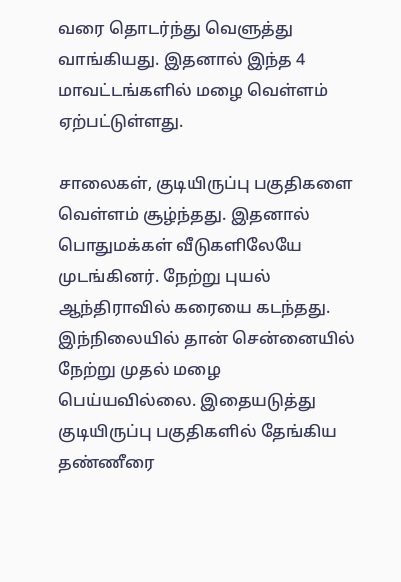வரை தொடர்ந்து வெளுத்து வாங்கியது. இதனால் இந்த 4 மாவட்டங்களில் மழை வெள்ளம் ஏற்பட்டுள்ளது.

சாலைகள், குடியிருப்பு பகுதிகளை வெள்ளம் சூழ்ந்தது. இதனால் பொதுமக்கள் வீடுகளிலேயே முடங்கினர். நேற்று புயல் ஆந்திராவில் கரையை கடந்தது. இந்நிலையில் தான் சென்னையில் நேற்று முதல் மழை பெய்யவில்லை. இதையடுத்து குடியிருப்பு பகுதிகளில் தேங்கிய தண்ணீரை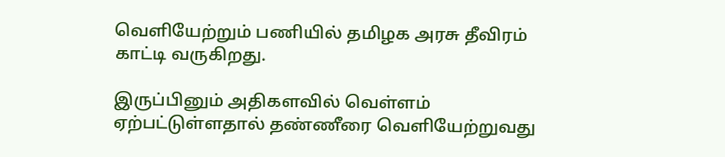வெளியேற்றும் பணியில் தமிழக அரசு தீவிரம் காட்டி வருகிறது.

இருப்பினும் அதிகளவில் வெள்ளம் ஏற்பட்டுள்ளதால் தண்ணீரை வெளியேற்றுவது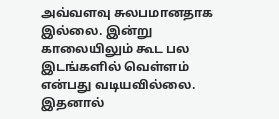அவ்வளவு சுலபமானதாக இல்லை. இன்று காலையிலும் கூட பல இடங்களில் வெள்ளம் என்பது வடியவில்லை. இதனால்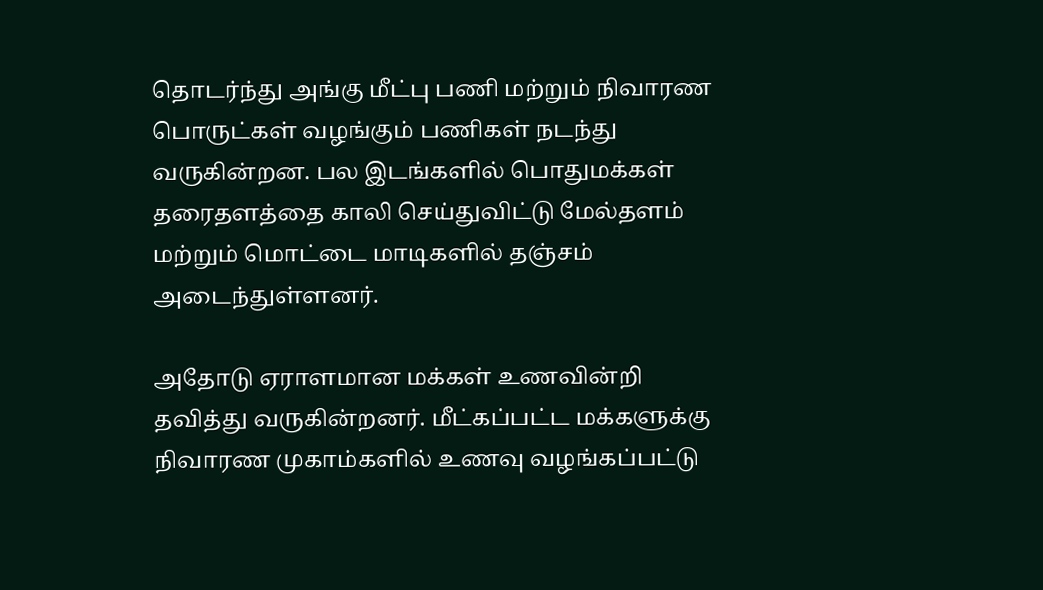தொடர்ந்து அங்கு மீட்பு பணி மற்றும் நிவாரண பொருட்கள் வழங்கும் பணிகள் நடந்து வருகின்றன. பல இடங்களில் பொதுமக்கள் தரைதளத்தை காலி செய்துவிட்டு மேல்தளம் மற்றும் மொட்டை மாடிகளில் தஞ்சம் அடைந்துள்ளனர்.

அதோடு ஏராளமான மக்கள் உணவின்றி தவித்து வருகின்றனர். மீட்கப்பட்ட மக்களுக்கு நிவாரண முகாம்களில் உணவு வழங்கப்பட்டு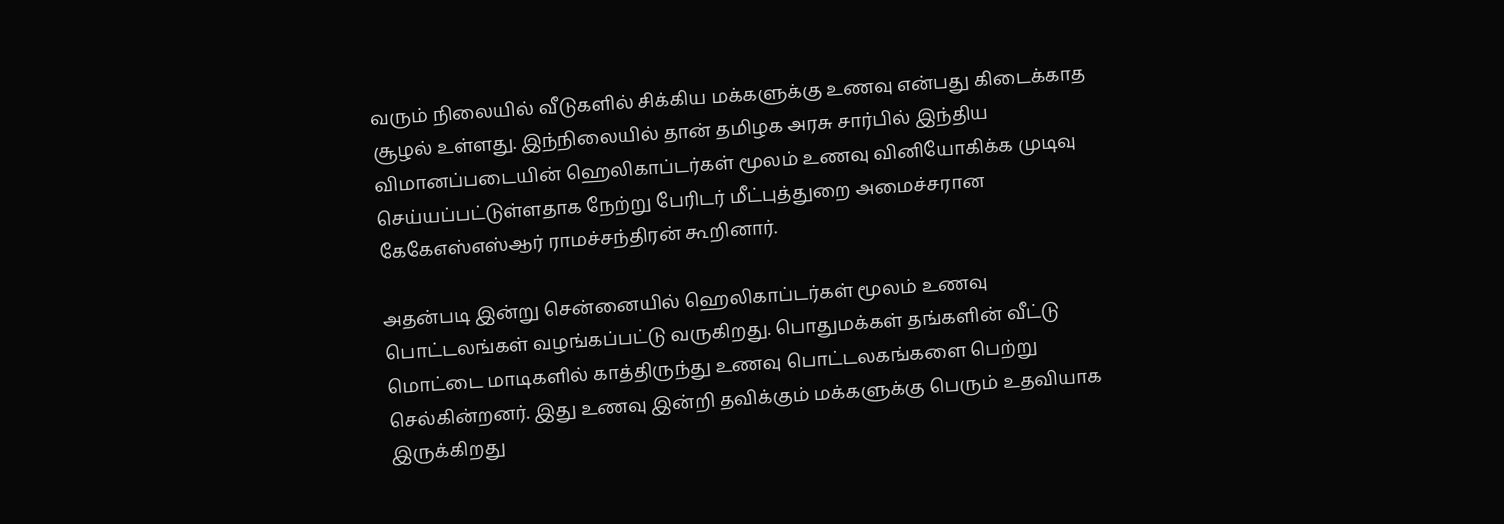வரும் நிலையில் வீடுகளில் சிக்கிய மக்களுக்கு உணவு என்பது கிடைக்காத சூழல் உள்ளது. இந்நிலையில் தான் தமிழக அரசு சார்பில் இந்திய விமானப்படையின் ஹெலிகாப்டர்கள் மூலம் உணவு வினியோகிக்க முடிவு செய்யப்பட்டுள்ளதாக நேற்று பேரிடர் மீட்புத்துறை அமைச்சரான கேகேஎஸ்எஸ்ஆர் ராமச்சந்திரன் கூறினார்.

அதன்படி இன்று சென்னையில் ஹெலிகாப்டர்கள் மூலம் உணவு பொட்டலங்கள் வழங்கப்பட்டு வருகிறது. பொதுமக்கள் தங்களின் வீட்டு மொட்டை மாடிகளில் காத்திருந்து உணவு பொட்டலகங்களை பெற்று செல்கின்றனர். இது உணவு இன்றி தவிக்கும் மக்களுக்கு பெரும் உதவியாக இருக்கிறது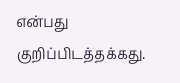என்பது குறிப்பிடத்தக்கது.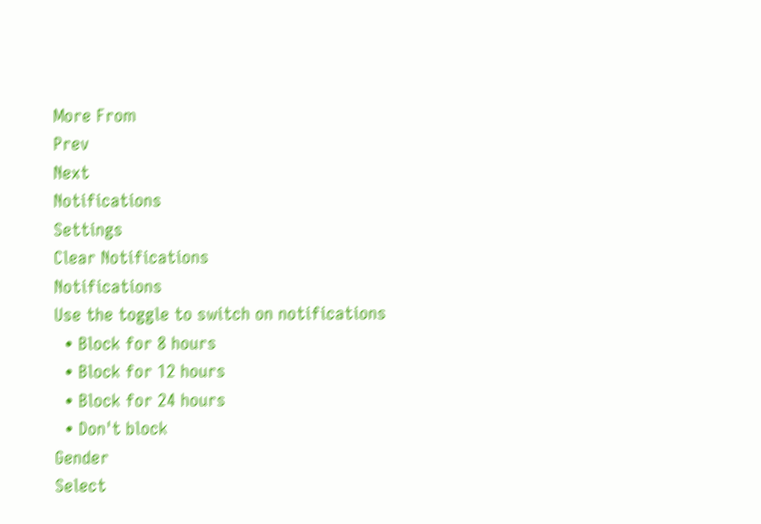More From
Prev
Next
Notifications
Settings
Clear Notifications
Notifications
Use the toggle to switch on notifications
  • Block for 8 hours
  • Block for 12 hours
  • Block for 24 hours
  • Don't block
Gender
Select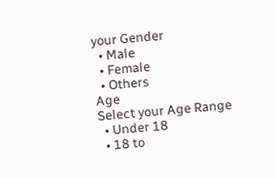your Gender
  • Male
  • Female
  • Others
Age
Select your Age Range
  • Under 18
  • 18 to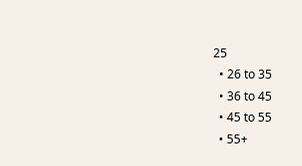25
  • 26 to 35
  • 36 to 45
  • 45 to 55
  • 55+